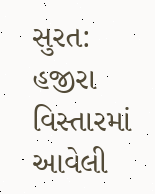સુરત: હજીરા વિસ્તારમાં આવેલી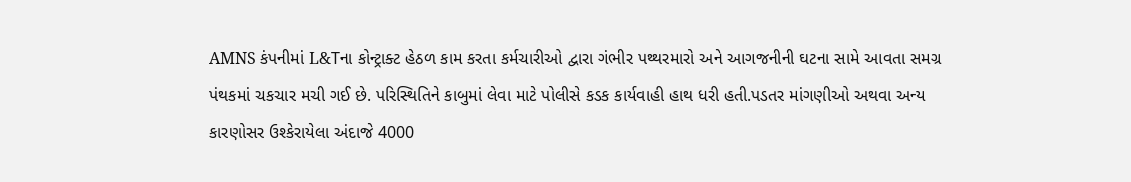AMNS કંપનીમાં L&Tના કોન્ટ્રાક્ટ હેઠળ કામ કરતા કર્મચારીઓ દ્વારા ગંભીર પથ્થરમારો અને આગજનીની ઘટના સામે આવતા સમગ્ર પંથકમાં ચકચાર મચી ગઈ છે. પરિસ્થિતિને કાબુમાં લેવા માટે પોલીસે કડક કાર્યવાહી હાથ ધરી હતી.પડતર માંગણીઓ અથવા અન્ય કારણોસર ઉશ્કેરાયેલા અંદાજે 4000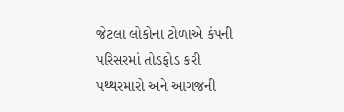જેટલા લોકોના ટોળાએ કંપની પરિસરમાં તોડફોડ કરી પથ્થરમારો અને આગજની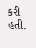કરી હતી.